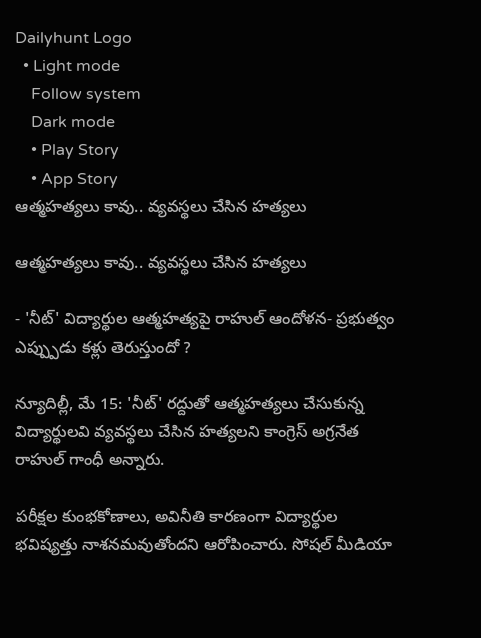Dailyhunt Logo
  • Light mode
    Follow system
    Dark mode
    • Play Story
    • App Story
ఆత్మహత్యలు కావు.. వ్యవస్థలు చేసిన హత్యలు

ఆత్మహత్యలు కావు.. వ్యవస్థలు చేసిన హత్యలు

- 'నీట్' విద్యార్థుల ఆత్మహత్యపై రాహుల్ ఆందోళన- ప్రభుత్వం ఎప్ప్పుడు కళ్లు తెరుస్తుందో ?

న్యూదిల్లీ, మే 15: 'నీట్' రద్దుతో ఆత్మహత్యలు చేసుకున్న విద్యార్థులవి వ్యవస్థలు చేసిన హత్యలని కాంగ్రెస్ అగ్రనేత రాహుల్ గాంధీ అన్నారు.

పరీక్షల కుంభకోణాలు, అవినీతి కారణంగా విద్యార్థుల భవిష్యత్తు నాశనమవుతోందని ఆరోపించారు. సోషల్ మీడియా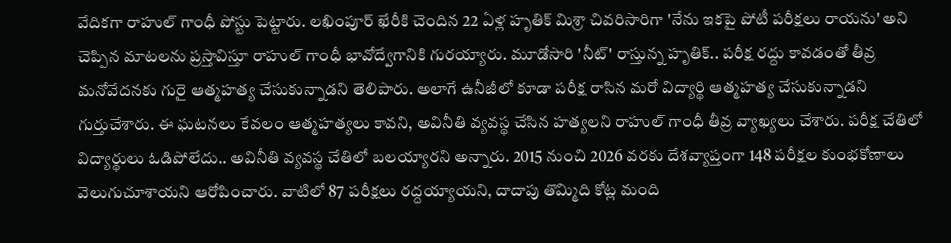వేదికగా రాహుల్ గాంధీ పోస్టు పెట్టారు. లఖింపూర్ ఖేరీకి చెందిన 22 ఏళ్ల హృతిక్ మిశ్రా చివరిసారిగా 'నేను ఇకపై పోటీ పరీక్షలు రాయను' అని చెప్పిన మాటలను ప్రస్తావిస్తూ రాహుల్ గాంధీ భావోద్వేగానికి గురయ్యారు. మూడోసారి 'నీట్' రాస్తున్న హృతిక్.. పరీక్ష రద్దు కావడంతో తీవ్ర మనోవేదనకు గురై ఆత్మహత్య చేసుకున్నాడని తెలిపారు. అలాగే ఉనీజీలో కూడా పరీక్ష రాసిన మరో విద్యార్థి ఆత్మహత్య చేసుకున్నాడని గుర్తుచేశారు. ఈ ఘటనలు కేవలం ఆత్మహత్యలు కావని, అవినీతి వ్యవస్థ చేసిన హత్యలని రాహుల్ గాంధీ తీవ్ర వ్యాఖ్యలు చేశారు. పరీక్ష చేతిలో విద్యార్థులు ఓడిపోలేదు.. అవినీతి వ్యవస్థ చేతిలో బలయ్యారని అన్నారు. 2015 నుంచి 2026 వరకు దేశవ్యాప్తంగా 148 పరీక్షల కుంభకోణాలు వెలుగుచూశాయని ఆరోపించారు. వాటిలో 87 పరీక్షలు రద్దయ్యాయని, దాదాపు తొమ్మిది కోట్ల మంది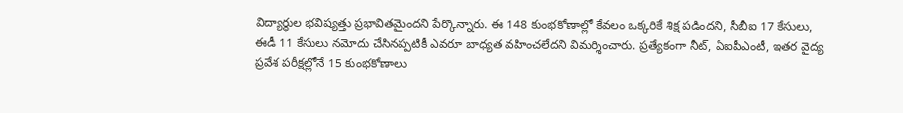విద్యార్థుల భవిష్యత్తు ప్రభావితమైందని పేర్కొన్నారు. ఈ 148 కుంభకోణాల్లో కేవలం ఒక్కరికే శిక్ష పడిందని, సీబీఐ 17 కేసులు, ఈడీ 11 కేసులు నమోదు చేసినప్పటికీ ఎవరూ బాధ్యత వహించలేదని విమర్శించారు. ప్రత్యేకంగా నీట్, ఏఐపీఎంటీ, ఇతర వైద్య ప్రవేశ పరీక్షల్లోనే 15 కుంభకోణాలు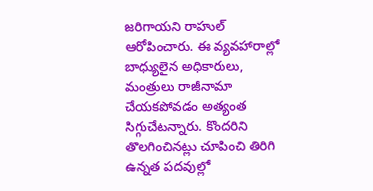జరిగాయని రాహుల్ ఆరోపించారు. ఈ వ్యవహారాల్లో బాధ్యులైన అధికారులు, మంత్రులు రాజీనామా చేయకపోవడం అత్యంత సిగ్గుచేటన్నారు. కొందరిని తొలగించినట్లు చూపించి తిరిగి ఉన్నత పదవుల్లో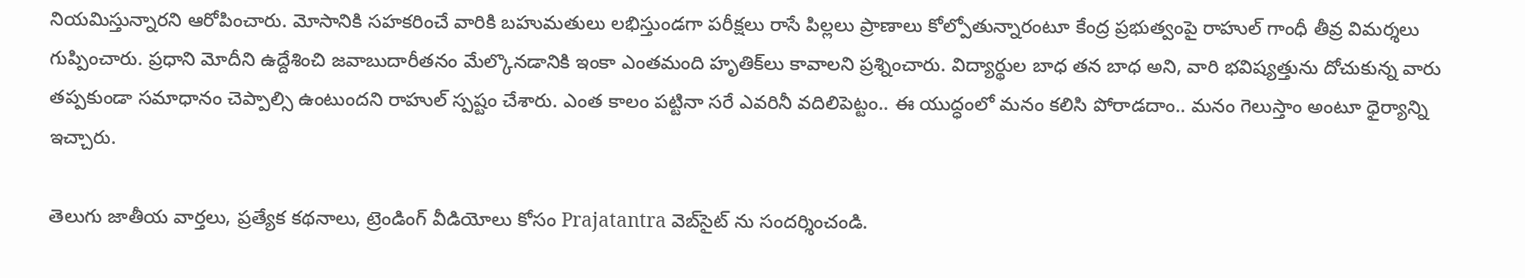నియమిస్తున్నారని ఆరోపించారు. మోసానికి సహకరించే వారికి బహుమతులు లభిస్తుండగా పరీక్షలు రాసే పిల్లలు ప్రాణాలు కోల్పోతున్నారంటూ కేంద్ర ప్రభుత్వంపై రాహుల్ గాంధీ తీవ్ర విమర్శలు గుప్పించారు. ప్రధాని మోదీని ఉద్దేశించి జవాబుదారీతనం మేల్కొనడానికి ఇంకా ఎంతమంది హృతిక్‌లు కావాలని ప్రశ్నించారు. విద్యార్థుల బాధ తన బాధ అని, వారి భవిష్యత్తును దోచుకున్న వారు తప్పకుండా సమాధానం చెప్పాల్సి ఉంటుందని రాహుల్ స్పష్టం చేశారు. ఎంత కాలం పట్టినా సరే ఎవరినీ వదిలిపెట్టం.. ఈ యుద్ధంలో మనం కలిసి పోరాడదాం.. మనం గెలుస్తాం అంటూ ధైర్యాన్ని ఇచ్చారు.

తెలుగు జాతీయ వార్తలు, ప్రత్యేక కథనాలు, ట్రెండింగ్ వీడియోలు కోసం Prajatantra వెబ్‌సైట్ ను సందర్శించండి.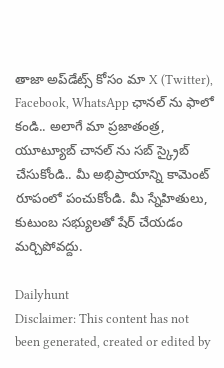తాజా అప్‌డేట్స్ కోసం మా X (Twitter), Facebook, WhatsApp ఛానల్ ను ఫాలో కండి.. అలాగే మా ప్రజాతంత్ర, యూట్యూబ్ చానల్ ను సబ్ స్క్రైబ్ చేసుకోండి.. మీ అభిప్రాయాన్ని కామెంట్ రూపంలో పంచుకోండి. మీ స్నేహితులు, కుటుంబ సభ్యులతో షేర్ చేయడం మర్చిపోవద్దు.

Dailyhunt
Disclaimer: This content has not been generated, created or edited by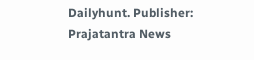Dailyhunt. Publisher: Prajatantra News